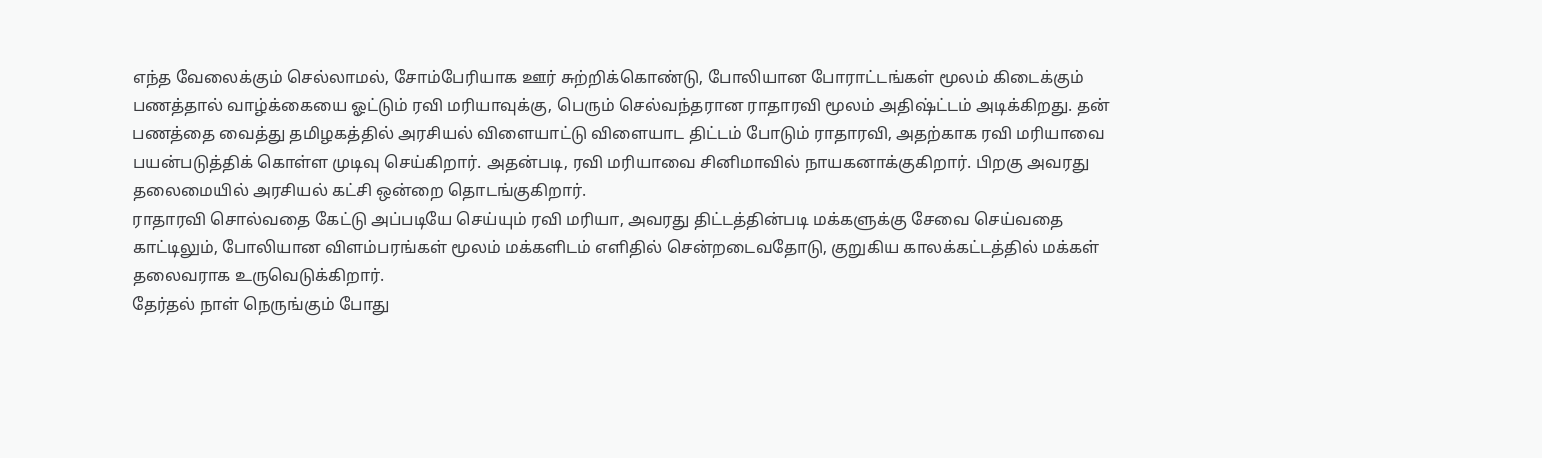எந்த வேலைக்கும் செல்லாமல், சோம்பேரியாக ஊர் சுற்றிக்கொண்டு, போலியான போராட்டங்கள் மூலம் கிடைக்கும் பணத்தால் வாழ்க்கையை ஓட்டும் ரவி மரியாவுக்கு, பெரும் செல்வந்தரான ராதாரவி மூலம் அதிஷ்ட்டம் அடிக்கிறது. தன் பணத்தை வைத்து தமிழகத்தில் அரசியல் விளையாட்டு விளையாட திட்டம் போடும் ராதாரவி, அதற்காக ரவி மரியாவை பயன்படுத்திக் கொள்ள முடிவு செய்கிறார். அதன்படி, ரவி மரியாவை சினிமாவில் நாயகனாக்குகிறார். பிறகு அவரது தலைமையில் அரசியல் கட்சி ஒன்றை தொடங்குகிறார்.
ராதாரவி சொல்வதை கேட்டு அப்படியே செய்யும் ரவி மரியா, அவரது திட்டத்தின்படி மக்களுக்கு சேவை செய்வதை காட்டிலும், போலியான விளம்பரங்கள் மூலம் மக்களிடம் எளிதில் சென்றடைவதோடு, குறுகிய காலக்கட்டத்தில் மக்கள் தலைவராக உருவெடுக்கிறார்.
தேர்தல் நாள் நெருங்கும் போது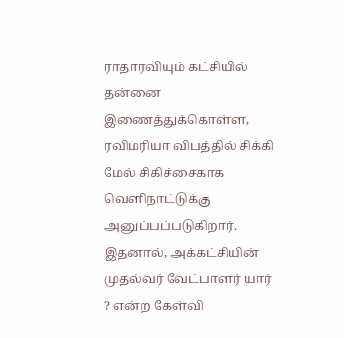ராதாரவியும் கட்சியில் தன்னை இணைத்துக்கொள்ள, ரவிமரியா விபத்தில் சிக்கி மேல் சிகிச்சைகாக வெளிநாட்டுக்கு அனுப்பப்படுகிறார். இதனால், அக்கட்சியின் முதல்வர் வேட்பாளர் யார் ? என்ற கேள்வி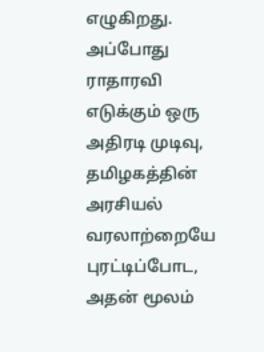எழுகிறது. அப்போது ராதாரவி எடுக்கும் ஒரு அதிரடி முடிவு, தமிழகத்தின் அரசியல் வரலாற்றையே புரட்டிப்போட, அதன் மூலம்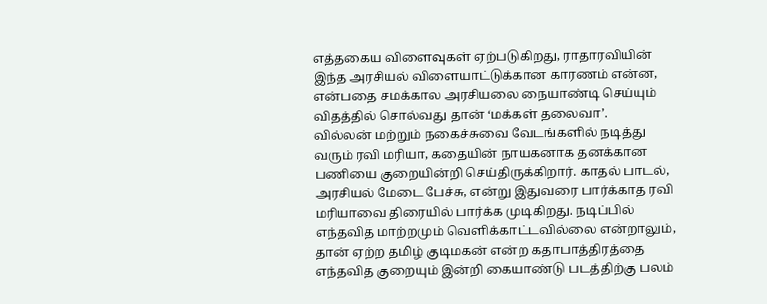எத்தகைய விளைவுகள் ஏற்படுகிறது, ராதாரவியின் இந்த அரசியல் விளையாட்டுக்கான காரணம் என்ன, என்பதை சமக்கால அரசியலை நையாண்டி செய்யும் விதத்தில் சொல்வது தான் ‘மக்கள் தலைவா’.
வில்லன் மற்றும் நகைச்சுவை வேடங்களில் நடித்து வரும் ரவி மரியா, கதையின் நாயகனாக தனக்கான பணியை குறையின்றி செய்திருக்கிறார். காதல் பாடல், அரசியல் மேடை பேச்சு, என்று இதுவரை பார்க்காத ரவி மரியாவை திரையில் பார்க்க முடிகிறது. நடிப்பில் எந்தவித மாற்றமும் வெளிக்காட்டவில்லை என்றாலும், தான் ஏற்ற தமிழ் குடிமகன் என்ற கதாபாத்திரத்தை எந்தவித குறையும் இன்றி கையாண்டு படத்திற்கு பலம்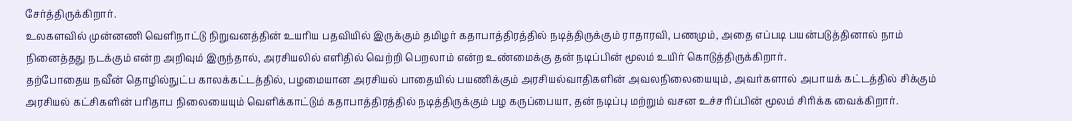சேர்த்திருக்கிறார்.
உலகளவில் முன்னணி வெளிநாட்டு நிறுவனத்தின் உயரிய பதவியில் இருக்கும் தமிழர் கதாபாத்திரத்தில் நடித்திருக்கும் ராதாரவி, பணமும், அதை எப்படி பயன்படுத்தினால் நாம் நினைத்தது நடக்கும் என்ற அறிவும் இருந்தால், அரசியலில் எளிதில் வெற்றி பெறலாம் என்ற உண்மைக்கு தன் நடிப்பின் மூலம் உயிர் கொடுத்திருக்கிறார்.
தற்போதைய நவீன் தொழில்நுட்ப காலக்கட்டத்தில், பழமையான அரசியல் பாதையில் பயணிக்கும் அரசியல்வாதிகளின் அவலநிலையையும், அவர்களால் அபாயக் கட்டத்தில் சிக்கும் அரசியல் கட்சிகளின் பரிதாப நிலையையும் வெளிக்காட்டும் கதாபாத்திரத்தில் நடித்திருக்கும் பழ கருப்பையா, தன் நடிப்பு மற்றும் வசன உச்சரிப்பின் மூலம் சிரிக்க வைக்கிறார்.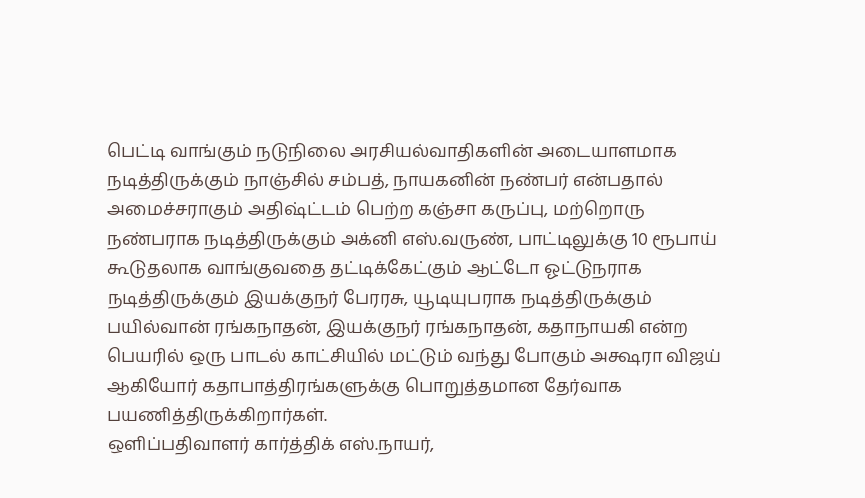பெட்டி வாங்கும் நடுநிலை அரசியல்வாதிகளின் அடையாளமாக நடித்திருக்கும் நாஞ்சில் சம்பத், நாயகனின் நண்பர் என்பதால் அமைச்சராகும் அதிஷ்ட்டம் பெற்ற கஞ்சா கருப்பு, மற்றொரு நண்பராக நடித்திருக்கும் அக்னி எஸ்.வருண், பாட்டிலுக்கு 10 ரூபாய் கூடுதலாக வாங்குவதை தட்டிக்கேட்கும் ஆட்டோ ஓட்டுநராக நடித்திருக்கும் இயக்குநர் பேரரசு, யூடியுபராக நடித்திருக்கும் பயில்வான் ரங்கநாதன், இயக்குநர் ரங்கநாதன், கதாநாயகி என்ற பெயரில் ஒரு பாடல் காட்சியில் மட்டும் வந்து போகும் அக்ஷரா விஜய் ஆகியோர் கதாபாத்திரங்களுக்கு பொறுத்தமான தேர்வாக பயணித்திருக்கிறார்கள்.
ஒளிப்பதிவாளர் கார்த்திக் எஸ்.நாயர்,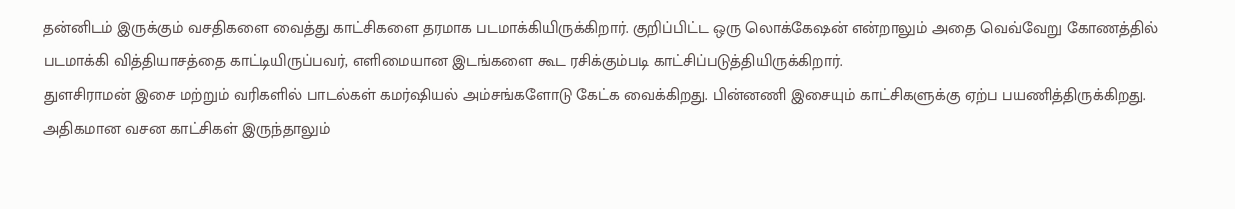தன்னிடம் இருக்கும் வசதிகளை வைத்து காட்சிகளை தரமாக படமாக்கியிருக்கிறார். குறிப்பிட்ட ஒரு லொக்கேஷன் என்றாலும் அதை வெவ்வேறு கோணத்தில் படமாக்கி வித்தியாசத்தை காட்டியிருப்பவர், எளிமையான இடங்களை கூட ரசிக்கும்படி காட்சிப்படுத்தியிருக்கிறார்.
துளசிராமன் இசை மற்றும் வரிகளில் பாடல்கள் கமர்ஷியல் அம்சங்களோடு கேட்க வைக்கிறது. பின்னணி இசையும் காட்சிகளுக்கு ஏற்ப பயணித்திருக்கிறது.
அதிகமான வசன காட்சிகள் இருந்தாலும்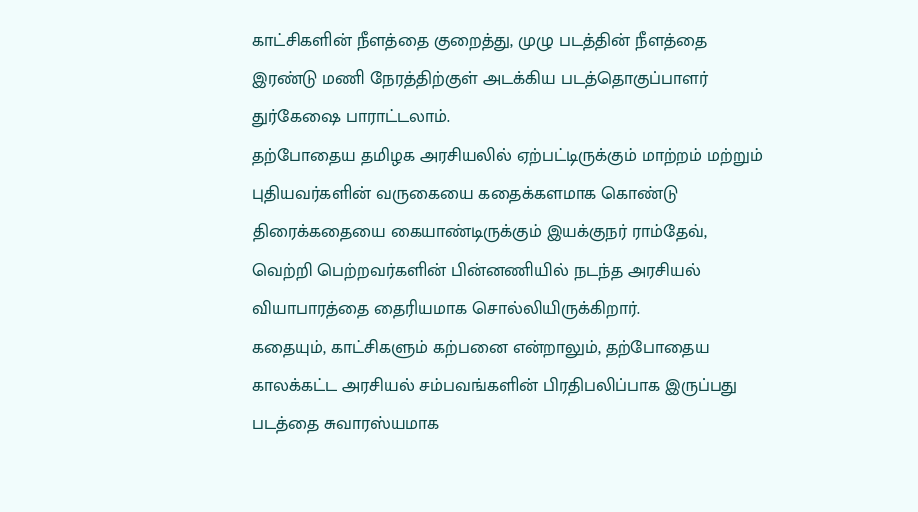காட்சிகளின் நீளத்தை குறைத்து, முழு படத்தின் நீளத்தை இரண்டு மணி நேரத்திற்குள் அடக்கிய படத்தொகுப்பாளர் துர்கேஷை பாராட்டலாம்.
தற்போதைய தமிழக அரசியலில் ஏற்பட்டிருக்கும் மாற்றம் மற்றும் புதியவர்களின் வருகையை கதைக்களமாக கொண்டு திரைக்கதையை கையாண்டிருக்கும் இயக்குநர் ராம்தேவ், வெற்றி பெற்றவர்களின் பின்னணியில் நடந்த அரசியல் வியாபாரத்தை தைரியமாக சொல்லியிருக்கிறார்.
கதையும், காட்சிகளும் கற்பனை என்றாலும், தற்போதைய காலக்கட்ட அரசியல் சம்பவங்களின் பிரதிபலிப்பாக இருப்பது படத்தை சுவாரஸ்யமாக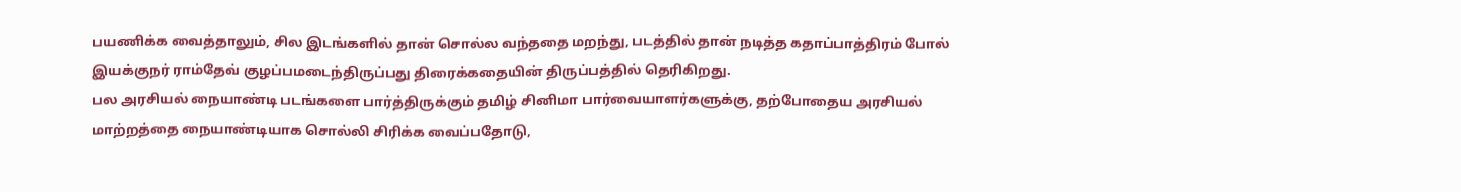பயணிக்க வைத்தாலும், சில இடங்களில் தான் சொல்ல வந்ததை மறந்து, படத்தில் தான் நடித்த கதாப்பாத்திரம் போல் இயக்குநர் ராம்தேவ் குழப்பமடைந்திருப்பது திரைக்கதையின் திருப்பத்தில் தெரிகிறது.
பல அரசியல் நையாண்டி படங்களை பார்த்திருக்கும் தமிழ் சினிமா பார்வையாளர்களுக்கு, தற்போதைய அரசியல் மாற்றத்தை நையாண்டியாக சொல்லி சிரிக்க வைப்பதோடு,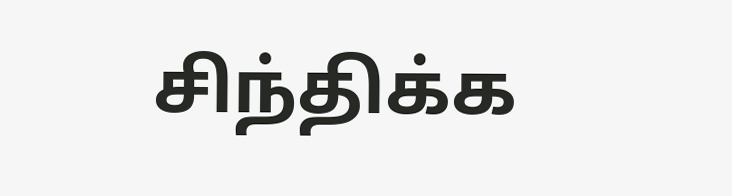சிந்திக்க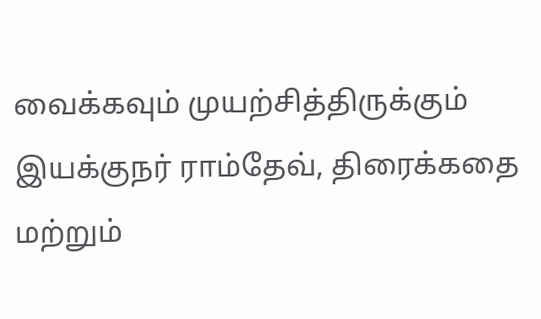வைக்கவும் முயற்சித்திருக்கும் இயக்குநர் ராம்தேவ், திரைக்கதை மற்றும்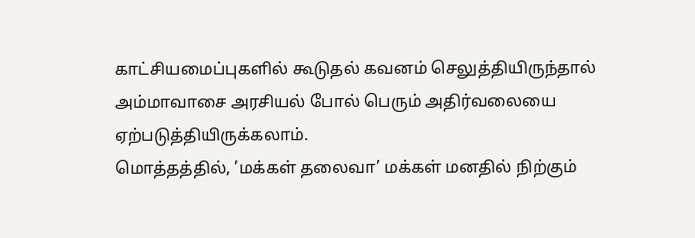காட்சியமைப்புகளில் கூடுதல் கவனம் செலுத்தியிருந்தால் அம்மாவாசை அரசியல் போல் பெரும் அதிர்வலையை ஏற்படுத்தியிருக்கலாம்.
மொத்தத்தில், ’மக்கள் தலைவா’ மக்கள் மனதில் நிற்கும்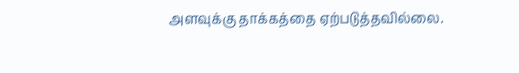அளவுக்கு தாக்கத்தை ஏற்படுத்தவில்லை.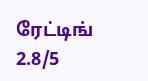ரேட்டிங் 2.8/5